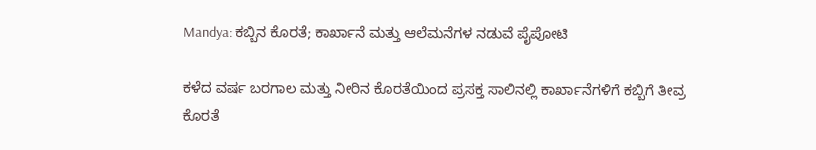Mandya: ಕಬ್ಬಿನ ಕೊರತೆ; ಕಾರ್ಖಾನೆ ಮತ್ತು ಆಲೆಮನೆಗಳ ನಡುವೆ ಪೈಪೋಟಿ

ಕಳೆದ ವರ್ಷ ಬರಗಾಲ ಮತ್ತು ನೀರಿನ ಕೊರತೆಯಿಂದ ಪ್ರಸಕ್ತ ಸಾಲಿನಲ್ಲಿ ಕಾರ್ಖಾನೆಗಳಿಗೆ ಕಬ್ಬಿಗೆ ತೀವ್ರ ಕೊರತೆ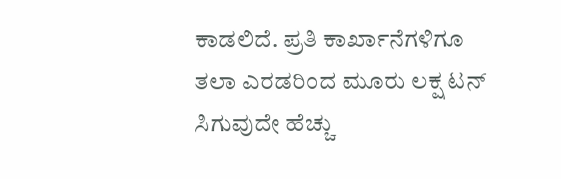ಕಾಡಲಿದೆ. ಪ್ರತಿ ಕಾರ್ಖಾನೆಗಳಿಗೂ ತಲಾ ಎರಡರಿಂದ ಮೂರು ಲಕ್ಷ ಟನ್ ಸಿಗುವುದೇ ಹೆಚ್ಚು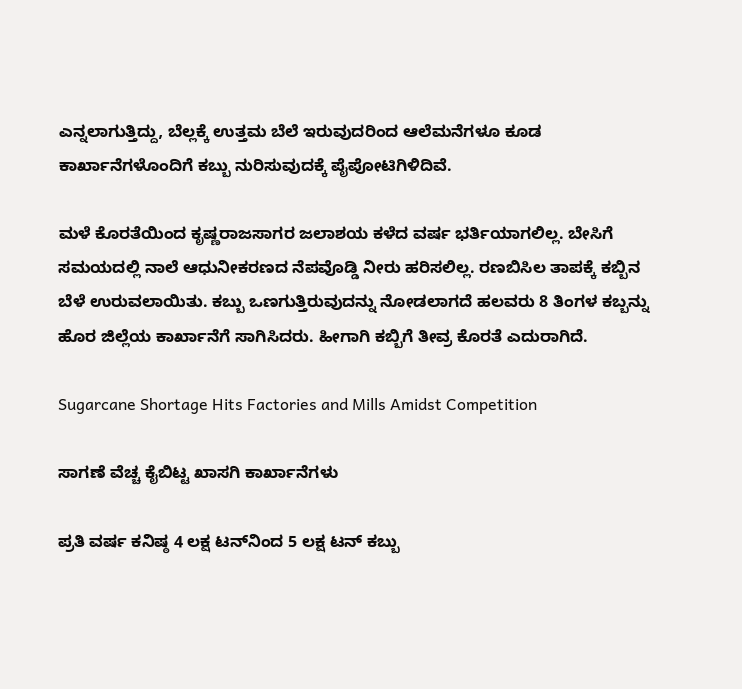ಎನ್ನಲಾಗುತ್ತಿದ್ದು, ಬೆಲ್ಲಕ್ಕೆ ಉತ್ತಮ ಬೆಲೆ ಇರುವುದರಿಂದ ಆಲೆಮನೆಗಳೂ ಕೂಡ ಕಾರ್ಖಾನೆಗಳೊಂದಿಗೆ ಕಬ್ಬು ನುರಿಸುವುದಕ್ಕೆ ಪೈಪೋಟಿಗಿಳಿದಿವೆ.

ಮಳೆ ಕೊರತೆಯಿಂದ ಕೃಷ್ಣರಾಜಸಾಗರ ಜಲಾಶಯ ಕಳೆದ ವರ್ಷ ಭರ್ತಿಯಾಗಲಿಲ್ಲ. ಬೇಸಿಗೆ ಸಮಯದಲ್ಲಿ ನಾಲೆ ಆಧುನೀಕರಣದ ನೆಪವೊಡ್ಡಿ ನೀರು ಹರಿಸಲಿಲ್ಲ. ರಣಬಿಸಿಲ ತಾಪಕ್ಕೆ ಕಬ್ಬಿನ ಬೆಳೆ ಉರುವಲಾಯಿತು. ಕಬ್ಬು ಒಣಗುತ್ತಿರುವುದನ್ನು ನೋಡಲಾಗದೆ ಹಲವರು 8 ತಿಂಗಳ ಕಬ್ಬನ್ನು ಹೊರ ಜಿಲ್ಲೆಯ ಕಾರ್ಖಾನೆಗೆ ಸಾಗಿಸಿದರು. ಹೀಗಾಗಿ ಕಬ್ಬಿಗೆ ತೀವ್ರ ಕೊರತೆ ಎದುರಾಗಿದೆ.

Sugarcane Shortage Hits Factories and Mills Amidst Competition

ಸಾಗಣೆ ವೆಚ್ಚ ಕೈಬಿಟ್ಟ ಖಾಸಗಿ ಕಾರ್ಖಾನೆಗಳು

ಪ್ರತಿ ವರ್ಷ ಕನಿಷ್ಠ 4 ಲಕ್ಷ ಟನ್‌ನಿಂದ 5 ಲಕ್ಷ ಟನ್ ಕಬ್ಬು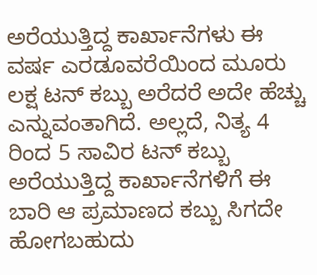ಅರೆಯುತ್ತಿದ್ದ ಕಾರ್ಖಾನೆಗಳು ಈ ವರ್ಷ ಎರಡೂವರೆಯಿಂದ ಮೂರು ಲಕ್ಷ ಟನ್ ಕಬ್ಬು ಅರೆದರೆ ಅದೇ ಹೆಚ್ಚು ಎನ್ನುವಂತಾಗಿದೆ. ಅಲ್ಲದೆ, ನಿತ್ಯ 4 ರಿಂದ 5 ಸಾವಿರ ಟನ್ ಕಬ್ಬು ಅರೆಯುತ್ತಿದ್ದ ಕಾರ್ಖಾನೆಗಳಿಗೆ ಈ ಬಾರಿ ಆ ಪ್ರಮಾಣದ ಕಬ್ಬು ಸಿಗದೇ ಹೋಗಬಹುದು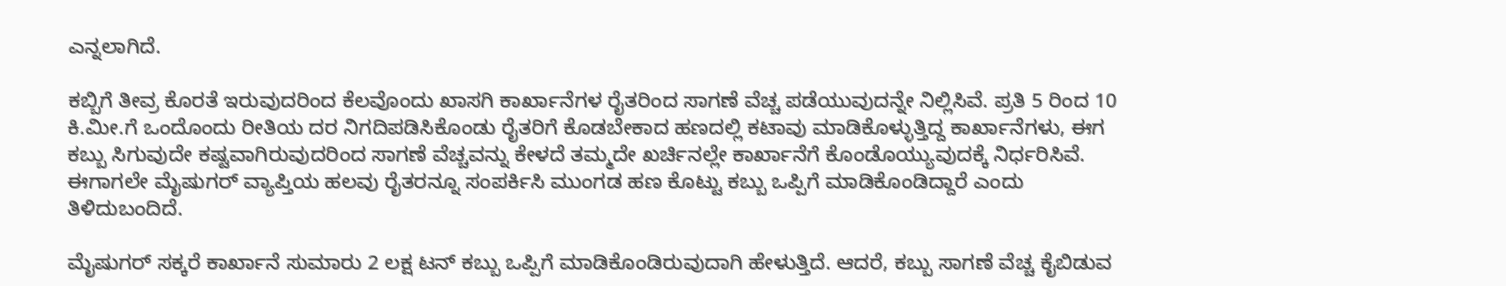ಎನ್ನಲಾಗಿದೆ.

ಕಬ್ಬಿಗೆ ತೀವ್ರ ಕೊರತೆ ಇರುವುದರಿಂದ ಕೆಲವೊಂದು ಖಾಸಗಿ ಕಾರ್ಖಾನೆಗಳ ರೈತರಿಂದ ಸಾಗಣೆ ವೆಚ್ಚ ಪಡೆಯುವುದನ್ನೇ ನಿಲ್ಲಿಸಿವೆ. ಪ್ರತಿ 5 ರಿಂದ 10 ಕಿ.ಮೀ.ಗೆ ಒಂದೊಂದು ರೀತಿಯ ದರ ನಿಗದಿಪಡಿಸಿಕೊಂಡು ರೈತರಿಗೆ ಕೊಡಬೇಕಾದ ಹಣದಲ್ಲಿ ಕಟಾವು ಮಾಡಿಕೊಳ್ಳುತ್ತಿದ್ದ ಕಾರ್ಖಾನೆಗಳು, ಈಗ ಕಬ್ಬು ಸಿಗುವುದೇ ಕಷ್ಟವಾಗಿರುವುದರಿಂದ ಸಾಗಣೆ ವೆಚ್ಚವನ್ನು ಕೇಳದೆ ತಮ್ಮದೇ ಖರ್ಚಿನಲ್ಲೇ ಕಾರ್ಖಾನೆಗೆ ಕೊಂಡೊಯ್ಯುವುದಕ್ಕೆ ನಿರ್ಧರಿಸಿವೆ. ಈಗಾಗಲೇ ಮೈಷುಗರ್ ವ್ಯಾಪ್ತಿಯ ಹಲವು ರೈತರನ್ನೂ ಸಂಪರ್ಕಿಸಿ ಮುಂಗಡ ಹಣ ಕೊಟ್ಟು ಕಬ್ಬು ಒಪ್ಪಿಗೆ ಮಾಡಿಕೊಂಡಿದ್ದಾರೆ ಎಂದು ತಿಳಿದುಬಂದಿದೆ.

ಮೈಷುಗರ್ ಸಕ್ಕರೆ ಕಾರ್ಖಾನೆ ಸುಮಾರು 2 ಲಕ್ಷ ಟನ್ ಕಬ್ಬು ಒಪ್ಪಿಗೆ ಮಾಡಿಕೊಂಡಿರುವುದಾಗಿ ಹೇಳುತ್ತಿದೆ. ಆದರೆ, ಕಬ್ಬು ಸಾಗಣೆ ವೆಚ್ಚ ಕೈಬಿಡುವ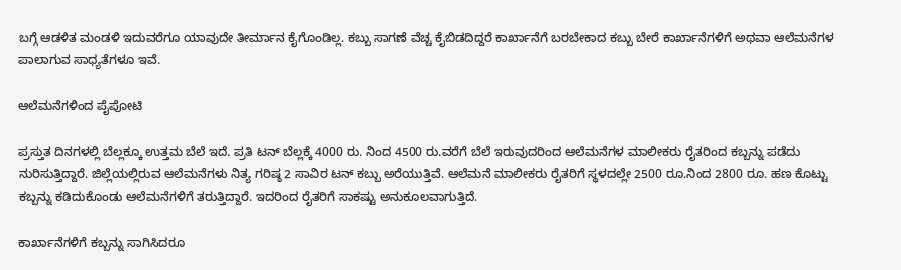ಬಗ್ಗೆ ಆಡಳಿತ ಮಂಡಳಿ ಇದುವರೆಗೂ ಯಾವುದೇ ತೀರ್ಮಾನ ಕೈಗೊಂಡಿಲ್ಲ. ಕಬ್ಬು ಸಾಗಣೆ ವೆಚ್ಚ ಕೈಬಿಡದಿದ್ದರೆ ಕಾರ್ಖಾನೆಗೆ ಬರಬೇಕಾದ ಕಬ್ಬು ಬೇರೆ ಕಾರ್ಖಾನೆಗಳಿಗೆ ಅಥವಾ ಆಲೆಮನೆಗಳ ಪಾಲಾಗುವ ಸಾಧ್ಯತೆಗಳೂ ಇವೆ.

ಆಲೆಮನೆಗಳಿಂದ ಪೈಪೋಟಿ

ಪ್ರಸ್ತುತ ದಿನಗಳಲ್ಲಿ ಬೆಲ್ಲಕ್ಕೂ ಉತ್ತಮ ಬೆಲೆ ಇದೆ. ಪ್ರತಿ ಟನ್ ಬೆಲ್ಲಕ್ಕೆ 4000 ರು. ನಿಂದ 4500 ರು.ವರೆಗೆ ಬೆಲೆ ಇರುವುದರಿಂದ ಆಲೆಮನೆಗಳ ಮಾಲೀಕರು ರೈತರಿಂದ ಕಬ್ಬನ್ನು ಪಡೆದು ನುರಿಸುತ್ತಿದ್ದಾರೆ. ಜಿಲ್ಲೆಯಲ್ಲಿರುವ ಆಲೆಮನೆಗಳು ನಿತ್ಯ ಗರಿಷ್ಠ 2 ಸಾವಿರ ಟನ್ ಕಬ್ಬು ಅರೆಯುತ್ತಿವೆ. ಆಲೆಮನೆ ಮಾಲೀಕರು ರೈತರಿಗೆ ಸ್ಥಳದಲ್ಲೇ 2500 ರೂ.ನಿಂದ 2800 ರೂ. ಹಣ ಕೊಟ್ಟು ಕಬ್ಬನ್ನು ಕಡಿದುಕೊಂಡು ಆಲೆಮನೆಗಳಿಗೆ ತರುತ್ತಿದ್ದಾರೆ. ಇದರಿಂದ ರೈತರಿಗೆ ಸಾಕಷ್ಟು ಅನುಕೂಲವಾಗುತ್ತಿದೆ.

ಕಾರ್ಖಾನೆಗಳಿಗೆ ಕಬ್ಬನ್ನು ಸಾಗಿಸಿದರೂ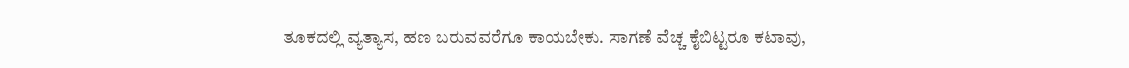ತೂಕದಲ್ಲಿ ವ್ಯತ್ಯಾಸ, ಹಣ ಬರುವವರೆಗೂ ಕಾಯಬೇಕು. ಸಾಗಣೆ ವೆಚ್ಚ ಕೈಬಿಟ್ಟರೂ ಕಟಾವು,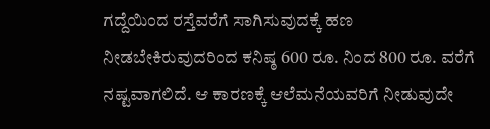ಗದ್ದೆಯಿಂದ ರಸ್ತೆವರೆಗೆ ಸಾಗಿಸುವುದಕ್ಕೆ ಹಣ ನೀಡಬೇಕಿರುವುದರಿಂದ ಕನಿಷ್ಠ 600 ರೂ. ನಿಂದ 800 ರೂ. ವರೆಗೆ ನಷ್ಟವಾಗಲಿದೆ. ಆ ಕಾರಣಕ್ಕೆ ಆಲೆಮನೆಯವರಿಗೆ ನೀಡುವುದೇ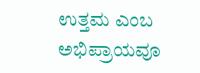ಉತ್ತಮ ಎಂಬ ಅಭಿಪ್ರಾಯವೂ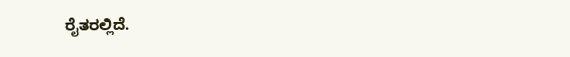ರೈತರಲ್ಲಿದೆ.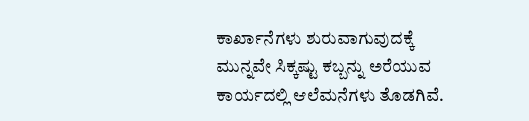ಕಾರ್ಖಾನೆಗಳು ಶುರುವಾಗುವುದಕ್ಕೆ ಮುನ್ನವೇ ಸಿಕ್ಕಷ್ಟು ಕಬ್ಬನ್ನು ಅರೆಯುವ ಕಾರ್ಯದಲ್ಲಿ ಆಲೆಮನೆಗಳು ತೊಡಗಿವೆ.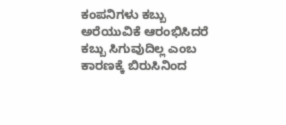ಕಂಪನಿಗಳು ಕಬ್ಬು ಅರೆಯುವಿಕೆ ಆರಂಭಿಸಿದರೆ ಕಬ್ಬು ಸಿಗುವುದಿಲ್ಲ ಎಂಬ ಕಾರಣಕ್ಕೆ ಬಿರುಸಿನಿಂದ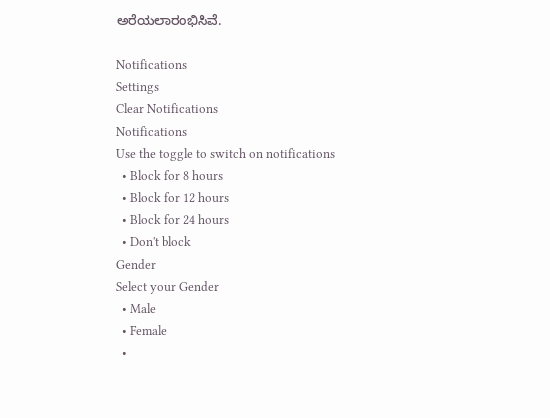ಅರೆಯಲಾರಂಭಿಸಿವೆ.

Notifications
Settings
Clear Notifications
Notifications
Use the toggle to switch on notifications
  • Block for 8 hours
  • Block for 12 hours
  • Block for 24 hours
  • Don't block
Gender
Select your Gender
  • Male
  • Female
  •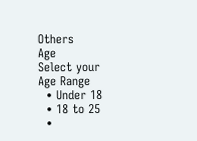Others
Age
Select your Age Range
  • Under 18
  • 18 to 25
  •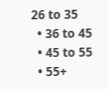26 to 35
  • 36 to 45
  • 45 to 55
  • 55+